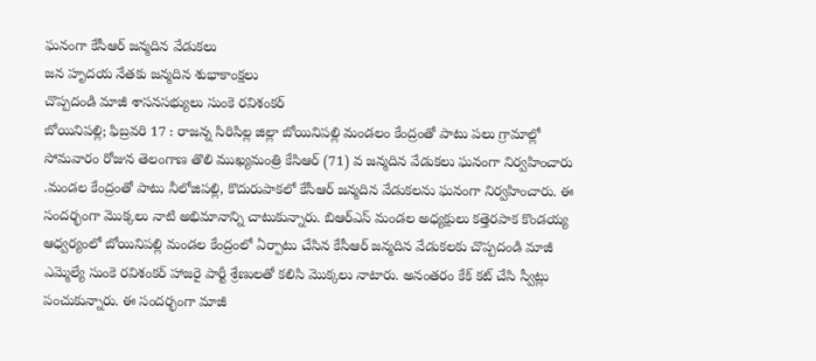ఘనంగా కేసీఆర్ జన్మదిన వేడుకలు
జన హృదయ నేతకు జన్మదిన శుభాకాంక్షలు
చొప్పదండి మాజీ శాసనసభ్యులు సుంకె రవిశంకర్
బోయినిపల్లి; ఫిబ్రవరి 17 : రాజన్న సిరిసిల్ల జిల్లా బోయినిపల్లి మండలం కేంద్రంతో పాటు పలు గ్రామాల్లో సోమవారం రోజున తెలంగాణ తొలి ముఖ్యమంత్రి కేసిఆర్ (71) వ జన్మదిన వేడుకలు ఘనంగా నిర్వహించారు .మండల కేంద్రంతో పాటు నీలోజిపల్లి, కొదురుపాకలో కేసీఆర్ జన్మదిన వేడుకలను ఘనంగా నిర్వహించారు. ఈ సందర్భంగా మొక్కలు నాటి అభిమానాన్ని చాటుకున్నారు. బిఆర్ఎస్ మండల అధ్యక్షులు కత్తెరపాక కొండయ్య ఆధ్వర్యంలో బోయినిపల్లి మండల కేంద్రంలో ఏర్పాటు చేసిన కేసీఆర్ జన్మదిన వేడుకలకు చొప్పదండి మాజీ ఎమ్మెల్యే సుంకె రవిశంకర్ హాజరై పార్టీ శ్రేణులతో కలిసి మొక్కలు నాటారు. అనంతరం కేక్ కట్ చేసి స్వీట్లు పంచుకున్నారు. ఈ సందర్భంగా మాజీ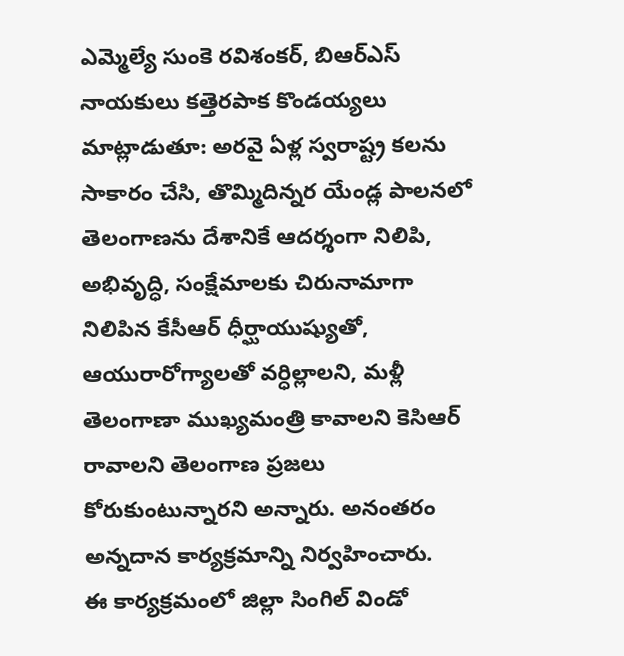ఎమ్మెల్యే సుంకె రవిశంకర్, బిఆర్ఎస్ నాయకులు కత్తెరపాక కొండయ్యలు మాట్లాడుతూ: అరవై ఏళ్ల స్వరాష్ట్ర కలను సాకారం చేసి, తొమ్మిదిన్నర యేండ్ల పాలనలో తెలంగాణను దేశానికే ఆదర్శంగా నిలిపి, అభివృద్ధి, సంక్షేమాలకు చిరునామాగా నిలిపిన కేసీఆర్ ధీర్ఘాయుష్యుతో, ఆయురారోగ్యాలతో వర్ధిల్లాలని, మళ్లీ తెలంగాణా ముఖ్యమంత్రి కావాలని కెసిఆర్ రావాలని తెలంగాణ ప్రజలు కోరుకుంటున్నారని అన్నారు. అనంతరం అన్నదాన కార్యక్రమాన్ని నిర్వహించారు.
ఈ కార్యక్రమంలో జిల్లా సింగిల్ విండో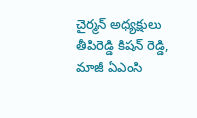చైర్మన్ అధ్యక్షులు తీపిరెడ్డి కిషన్ రెడ్డి, మాజీ ఏఎంసి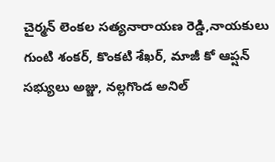చైర్మన్ లెంకల సత్యనారాయణ రెడ్డి,నాయకులు గుంటి శంకర్, కొంకటి శేఖర్, మాజీ కో ఆప్షన్ సభ్యులు అజ్జు, నల్లగొండ అనిల్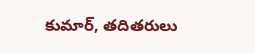కుమార్, తదితరులు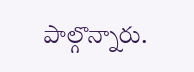పాల్గొన్నారు.